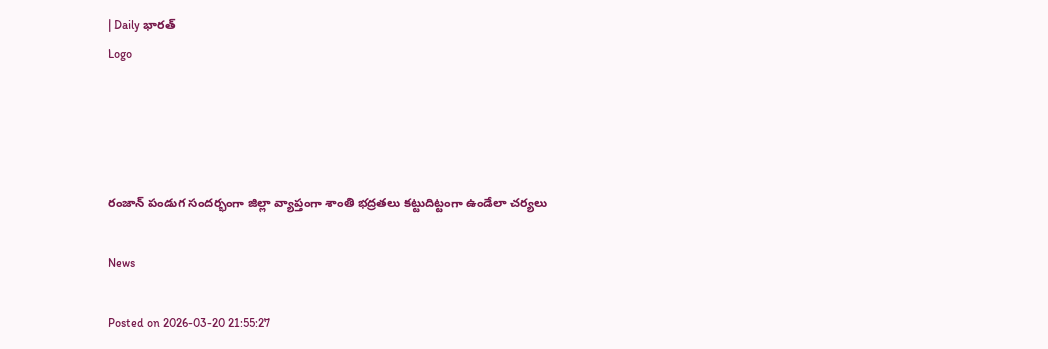| Daily భారత్
Logo




రంజాన్ పండుగ సందర్భంగా జిల్లా వ్యాప్తంగా శాంతి భద్రతలు కట్టుదిట్టంగా ఉండేలా చర్యలు

News

Posted on 2026-03-20 21:55:27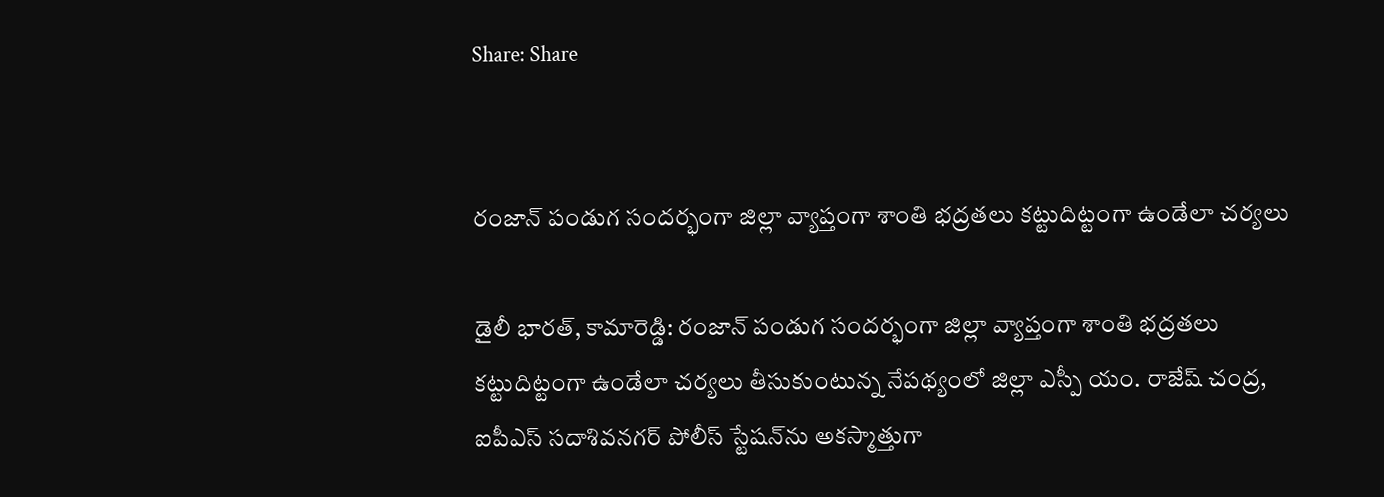Share: Share


రంజాన్ పండుగ సందర్భంగా జిల్లా వ్యాప్తంగా శాంతి భద్రతలు కట్టుదిట్టంగా ఉండేలా చర్యలు

డైలీ భారత్, కామారెడ్డి: రంజాన్ పండుగ సందర్భంగా జిల్లా వ్యాప్తంగా శాంతి భద్రతలు కట్టుదిట్టంగా ఉండేలా చర్యలు తీసుకుంటున్న నేపథ్యంలో జిల్లా ఎస్పీ యం. రాజేష్ చంద్ర, ఐపీఎస్ సదాశివనగర్ పోలీస్ స్టేషన్‌ను అకస్మాత్తుగా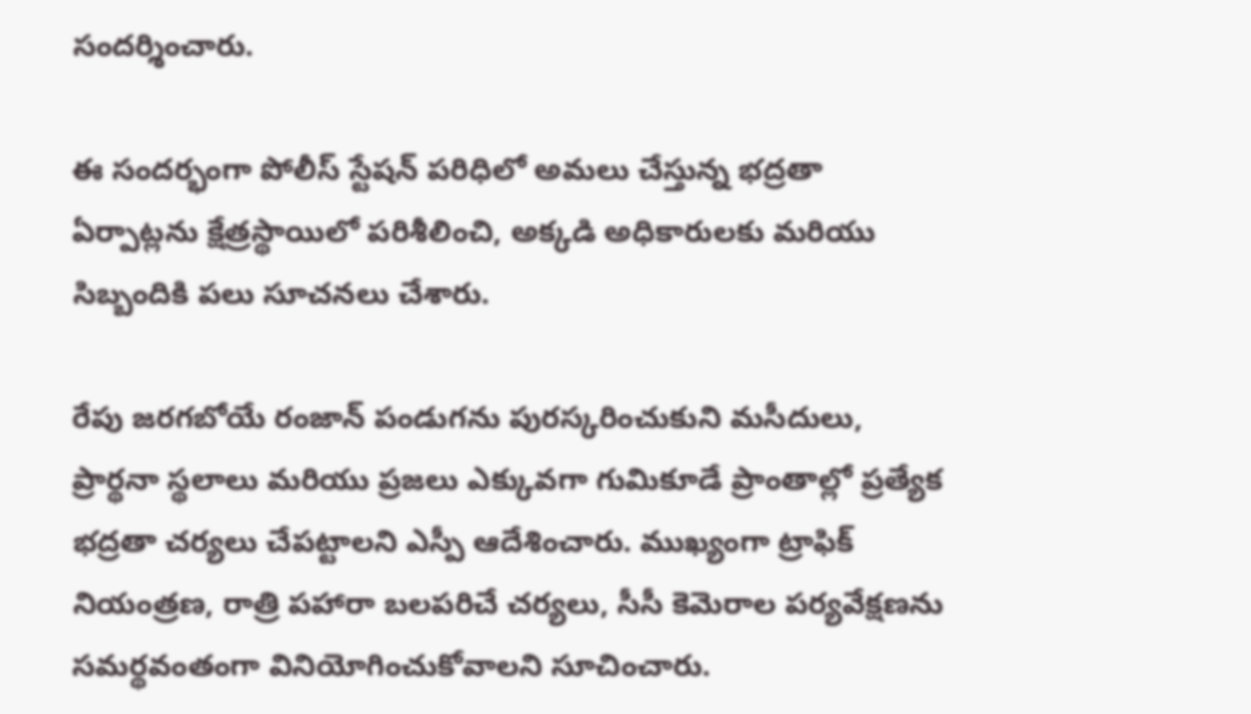సందర్శించారు.

ఈ సందర్భంగా పోలీస్ స్టేషన్ పరిధిలో అమలు చేస్తున్న భద్రతా ఏర్పాట్లను క్షేత్రస్థాయిలో పరిశీలించి, అక్కడి అధికారులకు మరియు సిబ్బందికి పలు సూచనలు చేశారు.

రేపు జరగబోయే రంజాన్ పండుగను పురస్కరించుకుని మసీదులు, ప్రార్థనా స్థలాలు మరియు ప్రజలు ఎక్కువగా గుమికూడే ప్రాంతాల్లో ప్రత్యేక భద్రతా చర్యలు చేపట్టాలని ఎస్పీ ఆదేశించారు. ముఖ్యంగా ట్రాఫిక్ నియంత్రణ, రాత్రి పహారా బలపరిచే చర్యలు, సీసీ కెమెరాల పర్యవేక్షణను సమర్థవంతంగా వినియోగించుకోవాలని సూచించారు.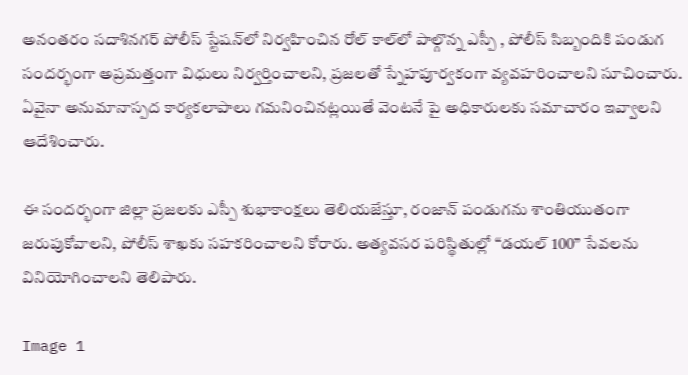అనంతరం సదాశినగర్ పోలీస్ స్టేషన్‌లో నిర్వహించిన రోల్ కాల్‌లో పాల్గొన్న ఎస్పీ , పోలీస్ సిబ్బందికి పండుగ సందర్భంగా అప్రమత్తంగా విధులు నిర్వర్తించాలని, ప్రజలతో స్నేహపూర్వకంగా వ్యవహరించాలని సూచించారు. ఏవైనా అనుమానాస్పద కార్యకలాపాలు గమనించినట్లయితే వెంటనే పై అధికారులకు సమాచారం ఇవ్వాలని ఆదేశించారు.

ఈ సందర్భంగా జిల్లా ప్రజలకు ఎస్పీ శుభాకాంక్షలు తెలియజేస్తూ, రంజాన్ పండుగను శాంతియుతంగా జరుపుకోవాలని, పోలీస్ శాఖకు సహకరించాలని కోరారు. అత్యవసర పరిస్థితుల్లో “డయల్ 100” సేవలను వినియోగించాలని తెలిపారు.

Image 1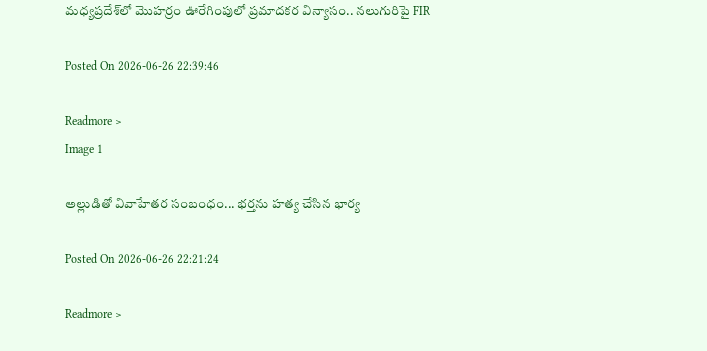మధ్యప్రదేశ్‌లో మొహర్రం ఊరేగింపులో ప్రమాదకర విన్యాసం.. నలుగురిపై FIR

Posted On 2026-06-26 22:39:46

Readmore >
Image 1

అల్లుడితో వివాహేతర సంబంధం... భర్తను హత్య చేసిన భార్య

Posted On 2026-06-26 22:21:24

Readmore >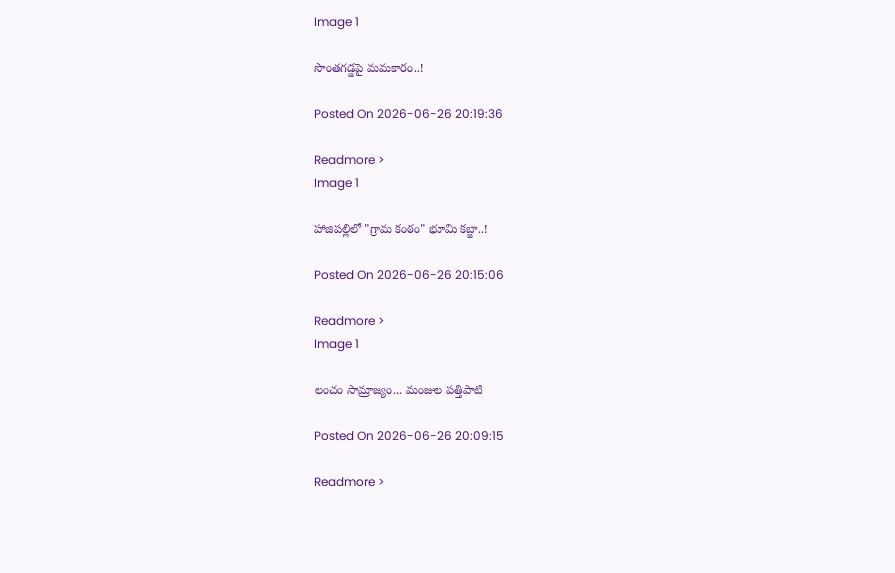Image 1

సొంతగడ్డపై మమకారం..!

Posted On 2026-06-26 20:19:36

Readmore >
Image 1

హాజిపల్లిలో "గ్రామ కంఠం" భూమి కబ్జా..!

Posted On 2026-06-26 20:15:06

Readmore >
Image 1

లంచం సామ్రాజ్యం... మంజుల పత్తిపాటి

Posted On 2026-06-26 20:09:15

Readmore >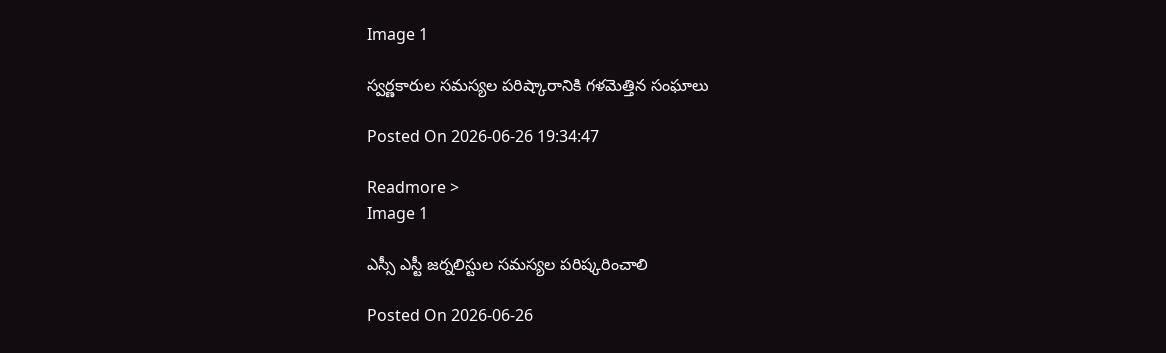Image 1

స్వర్ణకారుల సమస్యల పరిష్కారానికి గళమెత్తిన సంఘాలు

Posted On 2026-06-26 19:34:47

Readmore >
Image 1

ఎస్సీ ఎస్టీ జర్నలిస్టుల సమస్యల పరిష్కరించాలి

Posted On 2026-06-26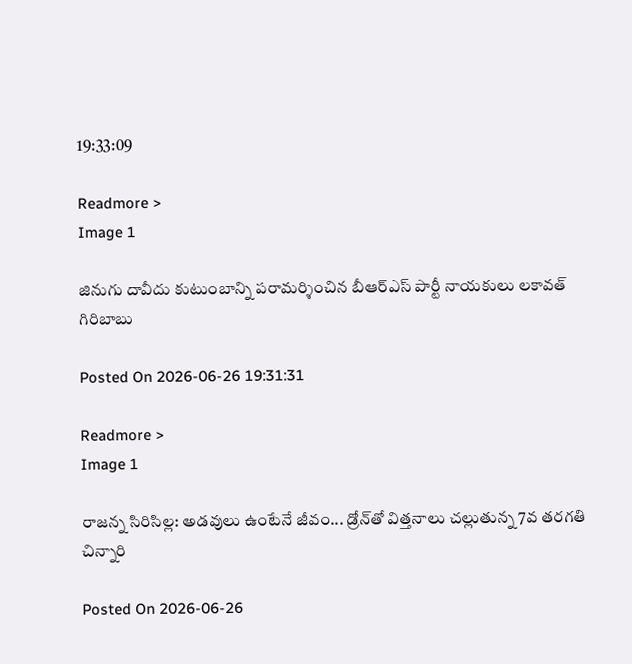19:33:09

Readmore >
Image 1

జినుగు దావీదు కుటుంబాన్ని పరామర్శించిన బీఆర్ఎస్ పార్టీ నాయకులు లకావత్ గిరిబాబు

Posted On 2026-06-26 19:31:31

Readmore >
Image 1

రాజన్న సిరిసిల్ల: అడవులు ఉంటేనే జీవం... డ్రోన్‌తో విత్తనాలు చల్లుతున్న 7వ తరగతి చిన్నారి

Posted On 2026-06-26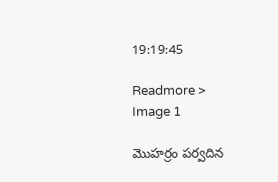19:19:45

Readmore >
Image 1

మొహర్రం పర్వదిన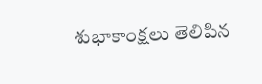శుభాకాంక్షలు తెలిపిన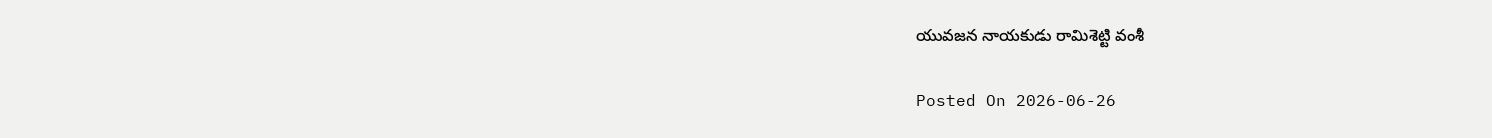యువజన నాయకుడు రామిశెట్టి వంశీ

Posted On 2026-06-26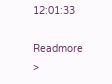12:01:33

Readmore >